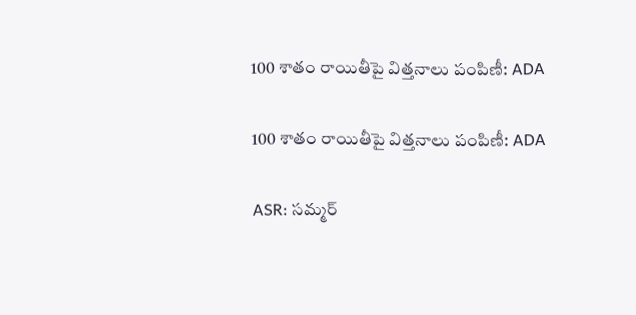100 శాతం రాయితీపై విత్తనాలు పంపిణీ: ADA

100 శాతం రాయితీపై విత్తనాలు పంపిణీ: ADA

ASR: సమ్మర్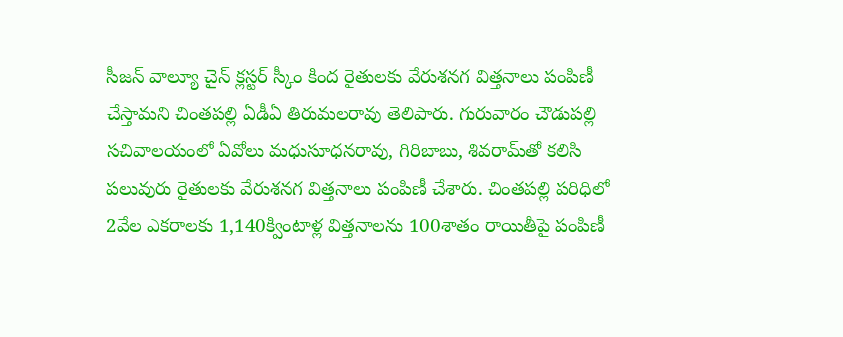సీజన్ వాల్యూ చైన్ క్లస్టర్ స్కీం కింద రైతులకు వేరుశనగ విత్తనాలు పంపిణీ చేస్తామని చింతపల్లి ఏడీఏ తిరుమలరావు తెలిపారు. గురువారం చౌడుపల్లి సచివాలయంలో ఏవోలు మధుసూధనరావు, గిరిబాబు, శివరామ్‌తో కలిసి పలువురు రైతులకు వేరుశనగ విత్తనాలు పంపిణీ చేశారు. చింతపల్లి పరిధిలో 2వేల ఎకరాలకు 1,140క్వింటాళ్ల విత్తనాలను 100శాతం రాయితీపై పంపిణీ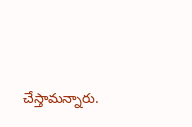చేస్తామన్నారు.